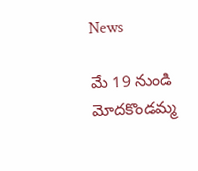News

మే 19 నుండి మోదకొండమ్మ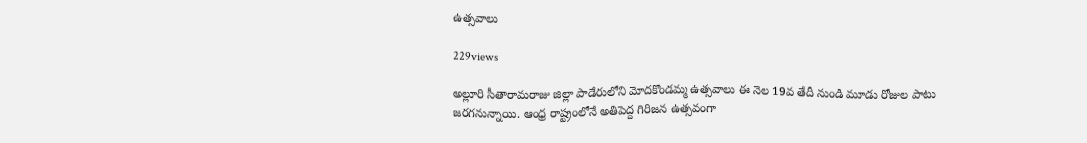ఉత్సవాలు

229views

అల్లూరి సీతారామరాజు జిల్లా పాడేరులోని మోదకొండమ్మ ఉత్సవాలు ఈ నెల 19వ తేదీ నుండి మూడు రోజుల పాటు జరగనున్నాయి. ఆంధ్ర రాష్ట్రంలోనే అతిపెద్ద గిరిజన ఉత్సవంగా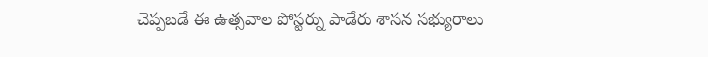చెప్పబడే ఈ ఉత్సవాల పోస్టర్ను పాడేరు శాసన సభ్యురాలు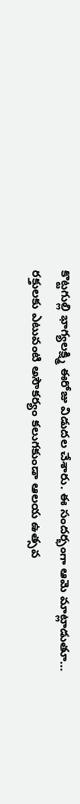కొట్టగుల్లి భాగ్యలక్ష్మి ఈరోజు విడుదల చేశారు. ఈ సందర్భంగా ఆమె మాట్లాడుతూ… రక్తులకు ఎటువంటి అసౌకర్యం కలుగకుండా ఆలయ ఉత్సవ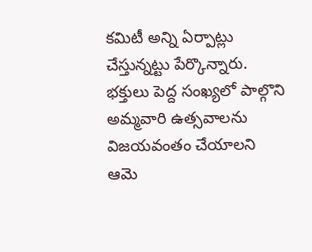కమిటీ అన్ని ఏర్పాట్లు చేస్తున్నట్టు పేర్కొన్నారు. భక్తులు పెద్ద సంఖ్యలో పాల్గొని అమ్మవారి ఉత్సవాలను విజయవంతం చేయాలని ఆమె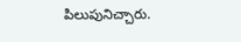పిలుపునిచ్చారు.